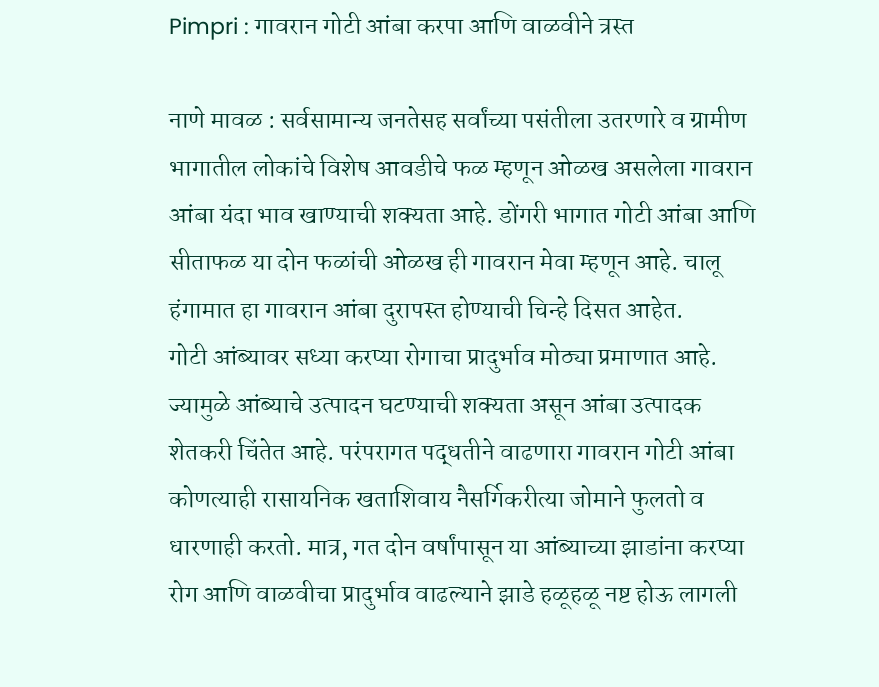Pimpri : गावरान गोटी आंबा करपा आणि वाळवीने त्रस्त

नाणे मावळ : सर्वसामान्य जनतेसह सर्वांच्या पसंतीला उतरणारे व ग्रामीण भागातील लोकांचे विशेष आवडीचे फळ म्हणून ओळख असलेला गावरान आंबा यंदा भाव खाण्याची शक्यता आहे. डोंगरी भागात गोटी आंबा आणि सीताफळ या दोन फळांची ओळख ही गावरान मेवा म्हणून आहे. चालू हंगामात हा गावरान आंबा दुरापस्त होण्याची चिन्हे दिसत आहेत.
गोटी आंब्यावर सध्या करप्या रोगाचा प्रादुर्भाव मोठ्या प्रमाणात आहे. ज्यामुळे आंब्याचे उत्पादन घटण्याची शक्यता असून आंबा उत्पादक शेतकरी चिंतेत आहे. परंपरागत पद्धतीने वाढणारा गावरान गोटी आंबा कोणत्याही रासायनिक खताशिवाय नैसर्गिकरीत्या जोमाने फुलतो व धारणाही करतो. मात्र, गत दोन वर्षांपासून या आंब्याच्या झाडांना करप्या रोग आणि वाळवीचा प्रादुर्भाव वाढल्याने झाडे हळूहळू नष्ट होऊ लागली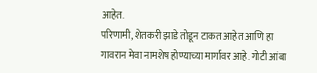आहेत.
परिणामी, शेतकरी झाडे तोडून टाकत आहेत आणि हा गावरान मेवा नामशेष होण्याच्या मार्गावर आहे. गोटी आंबा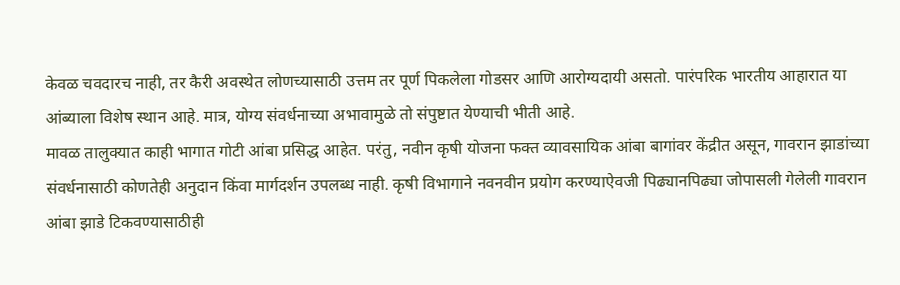केवळ चवदारच नाही, तर कैरी अवस्थेत लोणच्यासाठी उत्तम तर पूर्ण पिकलेला गोडसर आणि आरोग्यदायी असतो. पारंपरिक भारतीय आहारात या आंब्याला विशेष स्थान आहे. मात्र, योग्य संवर्धनाच्या अभावामुळे तो संपुष्टात येण्याची भीती आहे.
मावळ तालुक्यात काही भागात गोटी आंबा प्रसिद्ध आहेत. परंतु, नवीन कृषी योजना फक्त व्यावसायिक आंबा बागांवर केंद्रीत असून, गावरान झाडांच्या संवर्धनासाठी कोणतेही अनुदान किंवा मार्गदर्शन उपलब्ध नाही. कृषी विभागाने नवनवीन प्रयोग करण्याऐवजी पिढ्यानपिढ्या जोपासली गेलेली गावरान आंबा झाडे टिकवण्यासाठीही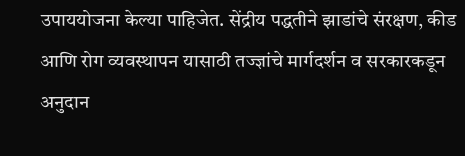उपाययोजना केल्या पाहिजेत. सेंद्रीय पद्धतीने झाडांचे संरक्षण, कीड आणि रोग व्यवस्थापन यासाठी तज्ज्ञांचे मार्गदर्शन व सरकारकडून अनुदान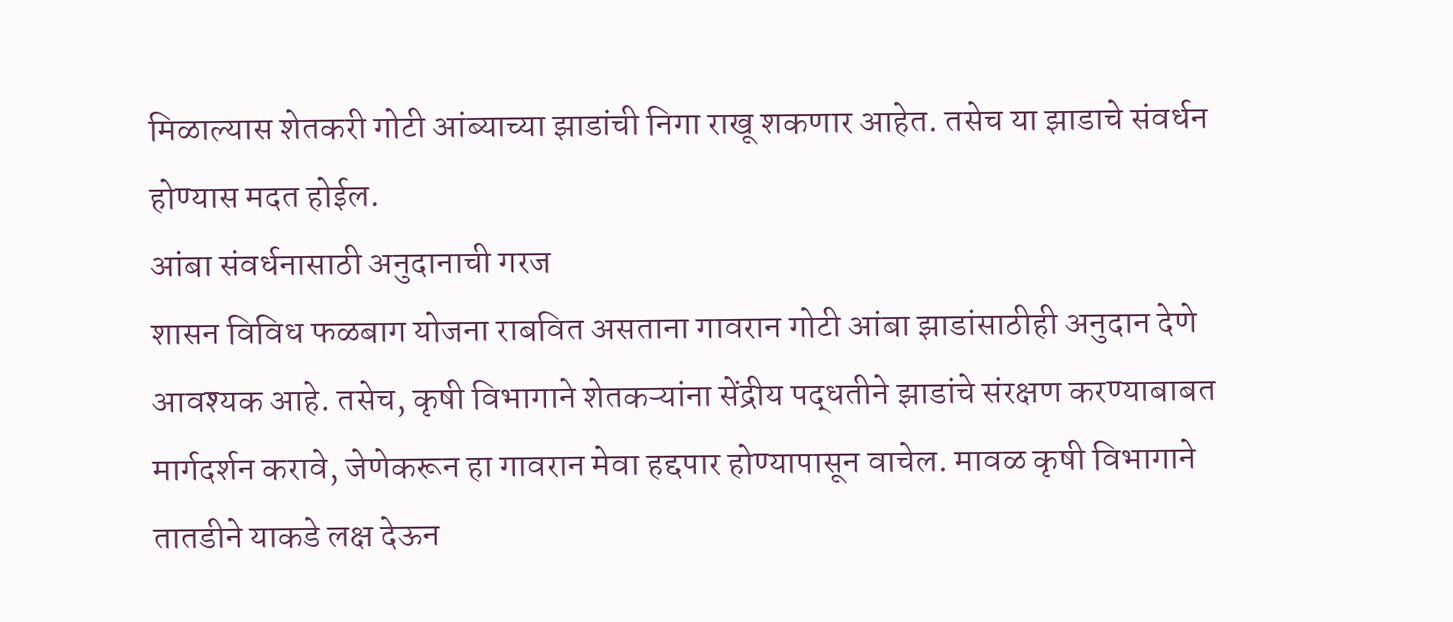मिळाल्यास शेतकरी गोटी आंब्याच्या झाडांची निगा राखू शकणार आहेत. तसेच या झाडाचे संवर्धन होण्यास मदत होईल.
आंबा संवर्धनासाठी अनुदानाची गरज
शासन विविध फळबाग योजना राबवित असताना गावरान गोटी आंबा झाडांसाठीही अनुदान देणे आवश्यक आहे. तसेच, कृषी विभागाने शेतकऱ्यांना सेंद्रीय पद्धतीने झाडांचे संरक्षण करण्याबाबत मार्गदर्शन करावे, जेणेकरून हा गावरान मेवा हद्दपार होण्यापासून वाचेल. मावळ कृषी विभागाने तातडीने याकडे लक्ष देऊन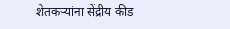शेतकऱ्यांना सेंद्रीय कीड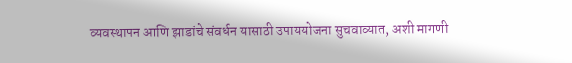व्यवस्थापन आणि झाडांचे संवर्धन यासाठी उपाययोजना सुचवाव्यात, अशी मागणी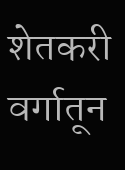शेतकरी वर्गातून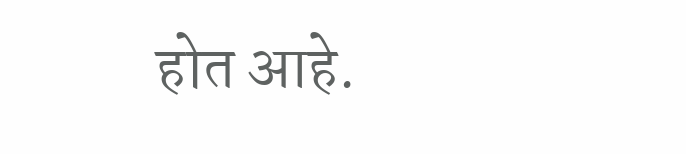होत आहे.